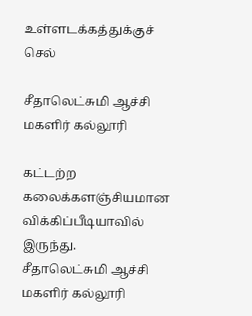உள்ளடக்கத்துக்குச் செல்

சீதாலெட்சுமி ஆச்சி மகளிர் கல்லூரி

கட்டற்ற கலைக்களஞ்சியமான விக்கிப்பீடியாவில் இருந்து.
சீதாலெட்சுமி ஆச்சி மகளிர் கல்லூரி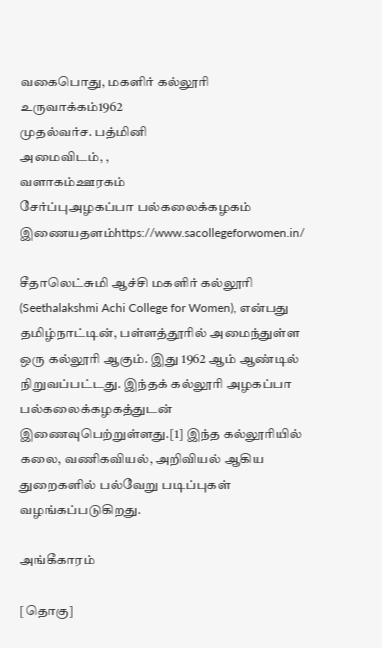வகைபொது, மகளிர் கல்லூரி
உருவாக்கம்1962
முதல்வர்ச. பத்மினி
அமைவிடம், ,
வளாகம்ஊரகம்
சேர்ப்புஅழகப்பா பல்கலைக்கழகம்
இணையதளம்https://www.sacollegeforwomen.in/

சீதாலெட்சுமி ஆச்சி மகளிர் கல்லூரி (Seethalakshmi Achi College for Women), என்பது தமிழ்நாட்டின், பள்ளத்தூரில் அமைந்துள்ள ஒரு கல்லூரி ஆகும். இது 1962 ஆம் ஆண்டில் நிறுவப்பட்டது. இந்தக் கல்லூரி அழகப்பா பல்கலைக்கழகத்துடன் இணைவுபெற்றுள்ளது.[1] இந்த கல்லூரியில் கலை, வணிகவியல், அறிவியல் ஆகிய துறைகளில் பல்வேறு படிப்புகள் வழங்கப்படுகிறது.

அங்கீகாரம்

[தொகு]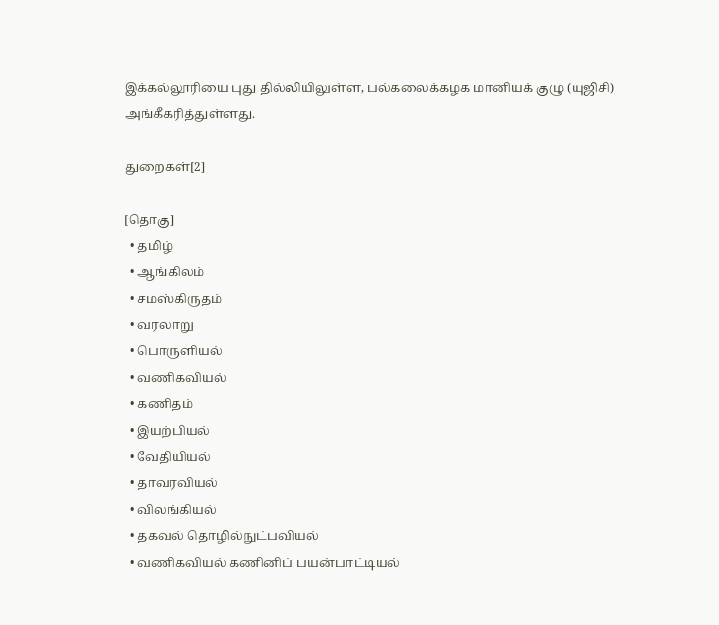இக்கல்லூரியை புது தில்லியிலுள்ள, பல்கலைக்கழக மானியக் குழு (யுஜிசி) அங்கீகரித்துள்ளது.

துறைகள்[2]

[தொகு]
  • தமிழ்
  • ஆங்கிலம்
  • சமஸ்கிருதம்
  • வரலாறு
  • பொருளியல்
  • வணிகவியல்
  • கணிதம்
  • இயற்பியல்
  • வேதியியல்
  • தாவரவியல்
  • விலங்கியல்
  • தகவல் தொழில்நுட்பவியல்
  • வணிகவியல் கணினிப் பயன்பாட்டியல்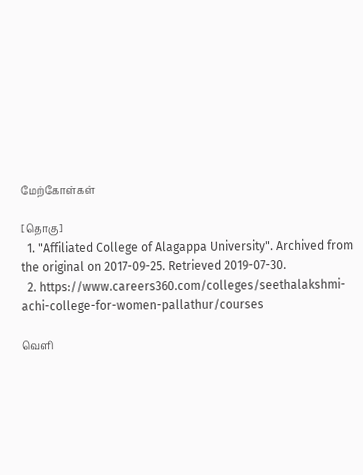மேற்கோள்கள்

[தொகு]
  1. "Affiliated College of Alagappa University". Archived from the original on 2017-09-25. Retrieved 2019-07-30.
  2. https://www.careers360.com/colleges/seethalakshmi-achi-college-for-women-pallathur/courses

வெளி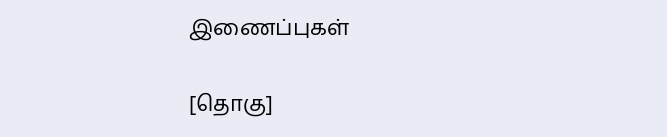இணைப்புகள்

[தொகு]